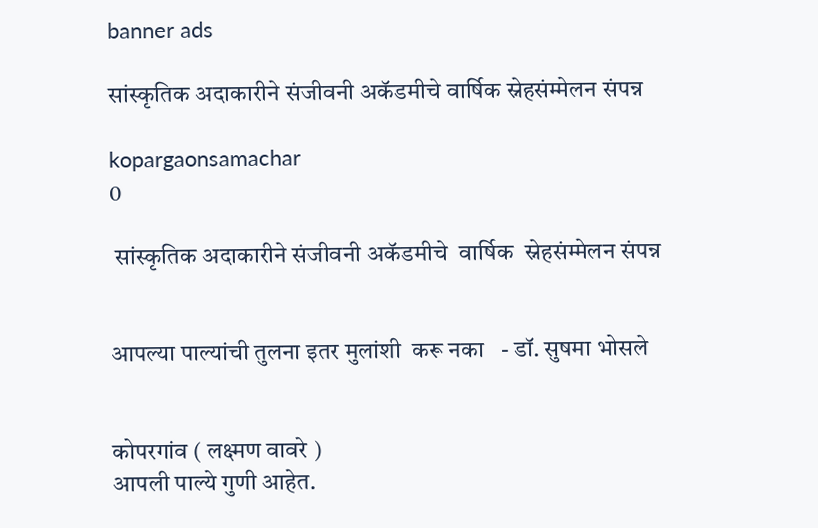banner ads

सांस्कृतिक अदाकारीने संजीवनी अकॅडमीचे वार्षिक स्नेहसंम्मेलन संपन्न

kopargaonsamachar
0

 सांस्कृतिक अदाकारीने संजीवनी अकॅडमीचे  वार्षिक  स्नेहसंम्मेलन संपन्न


आपल्या पाल्यांची तुलना इतर मुलांशी  करू नका   - डॉ. सुषमा भोसले


कोपरगांव ( लक्ष्मण वावरे )
आपली पाल्ये गुणी आहेत.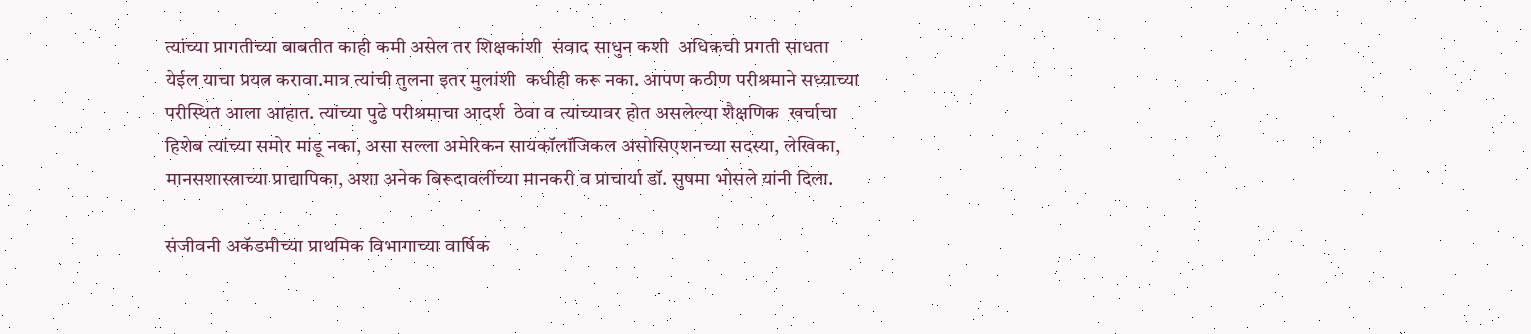त्यांच्या प्रागतीच्या बाबतीत काही कमी असेल तर शिक्षकांशी  संवाद साधुन कशी  अधिकची प्रगती साधता येईल याचा प्रयत्न करावा.मात्र त्यांची तुलना इतर मुलांशी  कधीही करू नका. आपण कठीण परीश्रमाने सध्याच्या परीस्थित आला आहात. त्यांच्या पुढे परीश्रमाचा आदर्श  ठेवा व त्यांच्यावर होत असलेल्या शैक्षणिक  खर्चाचा हिशेब त्यांच्या समोर मांडू नका, असा सल्ला अमेरिकन सायकॉलॉजिकल असोसिएशनच्या सदस्या, लेखिका, मानसशास्त्राच्या प्राद्यापिका, अशा अनेक बिरूदावलींच्या मानकरी व प्राचार्या डॉ. सुषमा भोसले यांनी दिला.

संजीवनी अकॅडमीच्या प्राथमिक विभागाच्या वार्षिक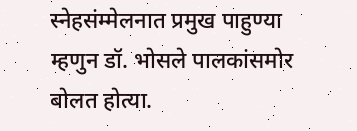स्नेहसंम्मेलनात प्रमुख पाहुण्या म्हणुन डॉ. भोसले पालकांसमोर बोलत होत्या.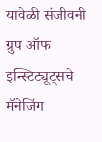यावेळी संजीवनी ग्रुप ऑफ इन्स्टिट्यूट्सचे  मॅनेजिंग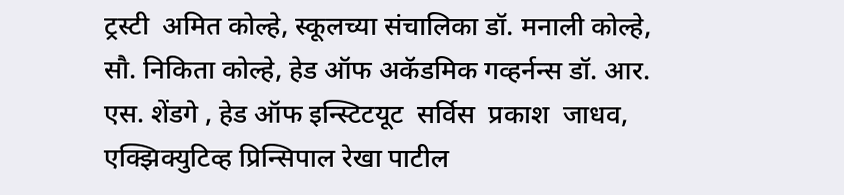ट्रस्टी  अमित कोल्हे, स्कूलच्या संचालिका डॉ. मनाली कोल्हे, सौ. निकिता कोल्हे, हेड ऑफ अकॅडमिक गव्हर्नन्स डॉ. आर. एस. शेंडगे , हेड ऑफ इन्स्टिटयूट  सर्विस  प्रकाश  जाधव, एक्झिक्युटिव्ह प्रिन्सिपाल रेखा पाटील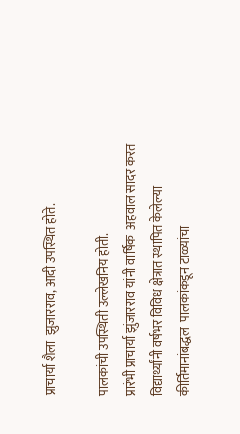प्राचार्या शैला  झुजारराव, आदी उपस्थित होते.

पालकांची उपस्थिती उल्लेखनिय होती.
प्रारंभी प्राचार्या झुंजारराव यांनी वार्षिक  अहवाल सादर करत विद्यार्थ्यांनी वर्षभर विविध क्षेत्रात स्थापित केलेल्या कीर्तिमानांबद्धल  पालकांकडून टाळ्यांचा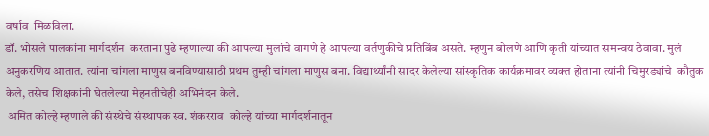वर्षाव  मिळविला.
डॉ. भोसले पालकांना मार्गदर्शन  करताना पुढे म्हणाल्या की आपल्या मुलांचे वागणे हे आपल्या वर्तणुकीचे प्रतिबिंब असते. म्हणुन बोलणे आणि कृती यांच्यात समन्वय ठेवावा. मुलं अनुकरणिय आतात. त्यांना चांगला माणुस बनविण्यासाठी प्रथम तुम्ही चांगला माणुस बना. विद्यार्थ्यांनी सादर केलेल्या सांस्कृतिक कार्यक्रमावर व्यक्त होताना त्यांनी चिमुरड्यांचे  कौतुक केले, तसेच शिक्षकांनी घेतलेल्या मेहनतीचेही अभिनंदन केले.
 अमित कोल्हे म्हणाले की संस्थेचे संस्थापक स्व. शंकरराव  कोल्हे यांच्या मार्गदर्शनातून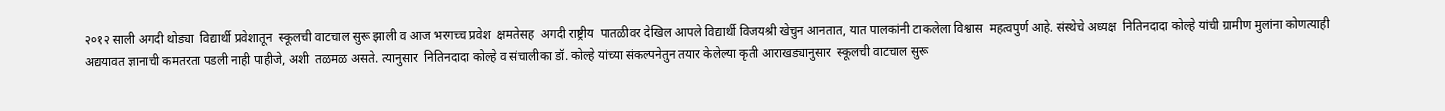२०१२ साली अगदी थोड्या  विद्यार्थी प्रवेशातून  स्कूलची वाटचाल सुरू झाली व आज भरगच्च प्रवेश  क्षमतेसह  अगदी राष्ट्रीय  पातळीवर देखिल आपले विद्यार्थी विजयश्री खेचुन आनतात, यात पालकांनी टाकलेला विश्वास  महत्वपुर्ण आहे. संस्थेचे अध्यक्ष  नितिनदादा कोल्हे यांची ग्रामीण मुलांना कोणत्याही अद्ययावत ज्ञानाची कमतरता पडली नाही पाहीजे, अशी  तळमळ असते. त्यानुसार  नितिनदादा कोल्हे व संचालीका डॉ. कोल्हे यांच्या संकल्पनेतुन तयार केलेल्या कृती आराखड्यानुसार  स्कूलची वाटचाल सुरू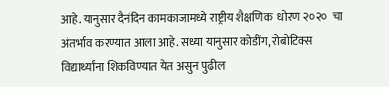आहे. यानुसार दैनंदिन कामकाजामध्ये राष्ट्रीय शैक्षणिक  धोरण २०२०  चा अंतर्भाव करण्यात आला आहे. सध्या यानुसार कोडींग, रोबोटिक्स विद्यार्थ्यांना शिकविण्यात येत असुन पुढील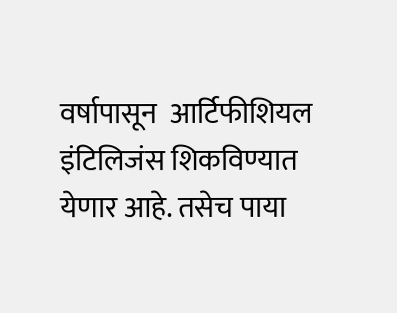वर्षापासून  आर्टिफीशियल इंटिलिजंस शिकविण्यात येणार आहे. तसेच पाया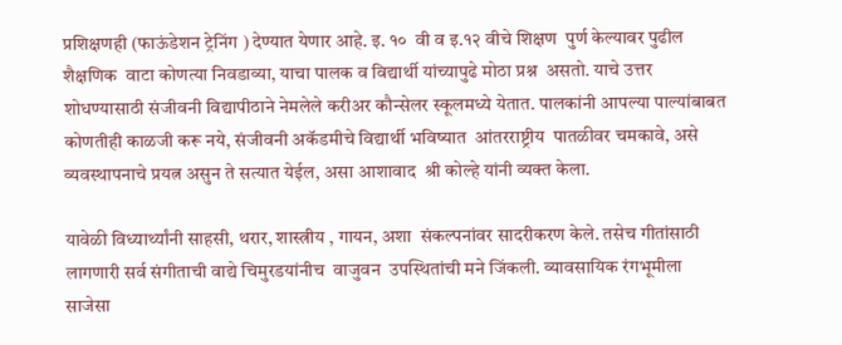प्रशिक्षणही (फाऊंडेशन ट्रेनिंग ) देण्यात येणार आहे. इ. १०  वी व इ.१२ वीचे शिक्षण  पुर्ण केल्यावर पुढील शैक्षणिक  वाटा कोणत्या निवडाव्या, याचा पालक व विद्यार्थी यांच्यापुढे मोठा प्रश्न  असतो. याचे उत्तर शोधण्यासाठी संजीवनी विद्यापीठाने नेमलेले करीअर कौन्सेलर स्कूलमध्ये येतात. पालकांनी आपल्या पाल्यांबाबत कोणतीही काळजी करू नये, संजीवनी अकॅडमीचे विद्यार्थी भविष्यात  आंतरराष्ट्रीय  पातळीवर चमकावे, असे व्यवस्थापनाचे प्रयत्न असुन ते सत्यात येईल, असा आशावाद  श्री कोल्हे यांनी व्यक्त केला.

यावेळी विध्यार्थ्यांनी साहसी, थरार, शास्त्रीय , गायन, अशा  संकल्पनांवर सादरीकरण केले. तसेच गीतांसाठी लागणारी सर्व संगीताची वाद्ये चिमुरडयांनीच  वाजुवन  उपस्थितांची मने जिंकली. व्यावसायिक रंगभूमीला साजेसा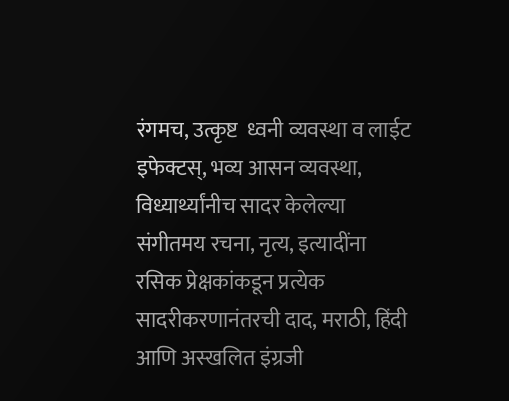रंगमच, उत्कृष्ट  ध्वनी व्यवस्था व लाईट इफेक्टस्, भव्य आसन व्यवस्था, विध्यार्थ्यांनीच सादर केलेल्या संगीतमय रचना, नृत्य, इत्यादींना  रसिक प्रेक्षकांकडून प्रत्येक सादरीकरणानंतरची दाद, मराठी, हिंदी आणि अस्खलित इंग्रजी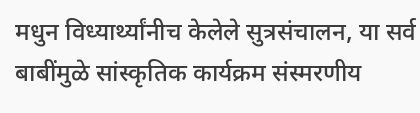मधुन विध्यार्थ्यांनीच केलेले सुत्रसंचालन, या सर्व बाबींमुळे सांस्कृतिक कार्यक्रम संस्मरणीय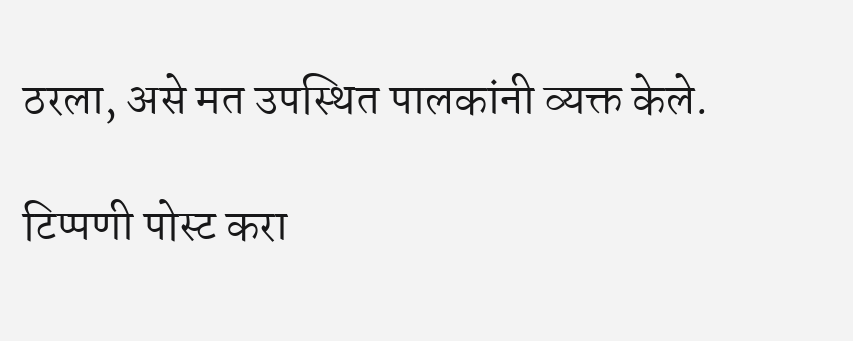ठरला, असे मत उपस्थित पालकांनी व्यक्त केले.

टिप्पणी पोस्ट करा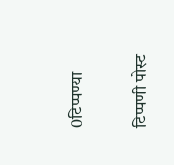0टिप्पण्या

टिप्पणी पोस्ट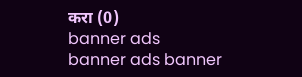करा (0)
banner ads
banner ads banner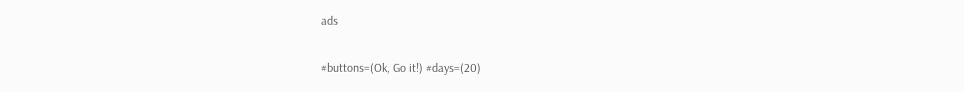ads

#buttons=(Ok, Go it!) #days=(20)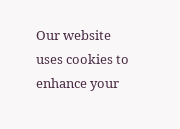Our website uses cookies to enhance your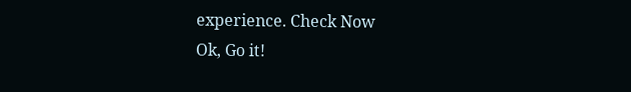experience. Check Now
Ok, Go it!